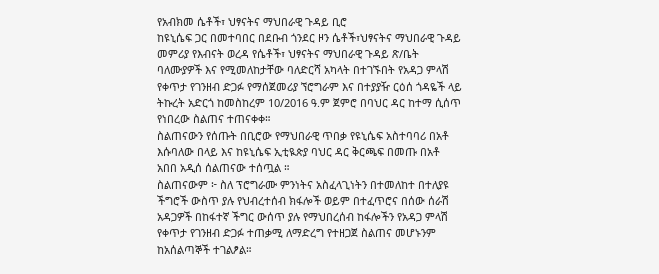የአብክመ ሴቶች፣ ህፃናትና ማህበራዊ ጉዳይ ቢሮ
ከዩኒሴፍ ጋር በመተባበር በደቡብ ጎንደር ዞን ሴቶች፣ህፃናትና ማህበራዊ ጉዳይ መምሪያ የእብናት ወረዳ የሴቶች፣ ህፃናትና ማህበራዊ ጉዳይ ጽ/ቤት ባለሙያዎች እና የሚመለከታቸው ባለድርሻ አካላት በተገኙበት የአዳጋ ምላሽ የቀጥታ የገንዘብ ድጋፉ የማሰጀመሪያ ኘሮግራም እና በተያያዥ ርዕሰ ጎዳዬች ላይ ትኩረት አድርጎ ከመስከረም 10/2016 ዓ.ም ጀምሮ በባህር ዳር ከተማ ሲሰጥ የነበረው ስልጠና ተጠናቀቀ።
ስልጠናውን የሰጡት በቢሮው የማህበራዊ ጥበቃ የዩኒሴፍ አስተባባሪ በአቶ እሱባለው በላይ እና ከዩኒሴፍ ኢቲዪጵያ ባህር ዳር ቅርጫፍ በመጡ በአቶ አበበ አዲሰ ሰልጠናው ተሰጧል ።
ስልጠናውም ፦ ስለ ፕሮግራሙ ምንነትና አስፈላጊነትን በተመለከተ በተለያዩ ችግሮች ውስጥ ያሉ የህብረተሰብ ክፋሎች ወይም በተፈጥሮና በሰው ሰራሽ አዳጋዎች በከፋተኛ ችግር ውሰጥ ያሉ የማህበረሰብ ከፋሎችን የአዳጋ ምላሽ የቀጥታ የገንዘብ ድጋፉ ተጠቃሚ ለማድረግ የተዘጋጀ ስልጠና መሆኑንም ከአሰልጣኞች ተገልፆል።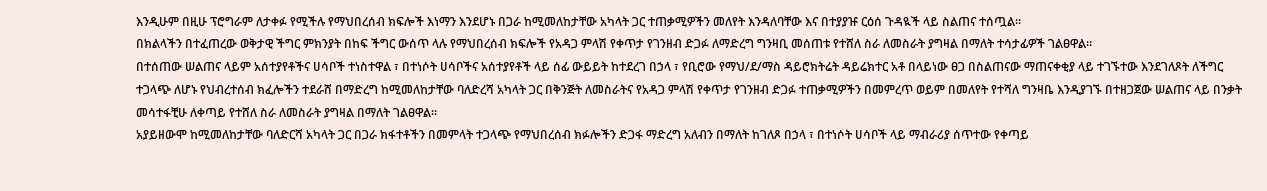እንዲሁም በዚሁ ፕሮግራም ለታቀፉ የሚችሉ የማህበረሰብ ክፍሎች እነማን እንደሆኑ በጋራ ከሚመለከታቸው አካላት ጋር ተጠቃሚዎችን መለየት እንዳለባቸው እና በተያያዡ ርዕሰ ጉዳዪች ላይ ስልጠና ተሰጧል።
በክልላችን በተፈጠረው ወቅታዊ ችግር ምክንያት በከፍ ችግር ውሰጥ ላሉ የማህበረሰብ ክፍሎች የአዳጋ ምላሽ የቀጥታ የገንዘብ ድጋፉ ለማድረግ ግንዛቢ መሰጠቱ የተሸለ ስራ ለመስራት ያግዛል በማለት ተሳታፊዎች ገልፀዋል።
በተሰጠው ሠልጠና ላይም አሰተያየቶችና ሀሳቦች ተነስተዋል ፣ በተነሶት ሀሳቦችና አሰተያየቶች ላይ ሰፊ ውይይት ከተደረገ በኃላ ፣ የቢሮው የማህ/ደ/ማስ ዳይሮክትሬት ዳይሬክተር አቶ በላይነው ፀጋ በስልጠናው ማጠናቀቂያ ላይ ተገኙተው እንደገለጾት ለችግር ተጋላጭ ለሆኑ የህብረተሰብ ክፈሎችን ተደራሸ በማድረግ ከሚመለከታቸው ባለድረሻ አካላት ጋር በቅንጅት ለመስራትና የአዳጋ ምላሽ የቀጥታ የገንዘብ ድጋፉ ተጠቃሚዎችን በመምረጥ ወይም በመለየት የተሻለ ግንዛቤ እንዲያገኙ በተዘጋጀው ሠልጠና ላይ በንቃት መሳተፋቺሁ ለቀጣይ የተሸለ ስራ ለመስራት ያግዛል በማለት ገልፀዋል።
አያይዘውሞ ከሚመለከታቸው ባለድርሻ አካላት ጋር በጋራ ክፋተቶችን በመምላት ተጋላጭ የማህበረሰብ ክፉሎችን ድጋፋ ማድረግ አለብን በማለት ከገለጾ በኃላ ፣ በተነሶት ሀሳቦች ላይ ማብራሪያ ሰጥተው የቀጣይ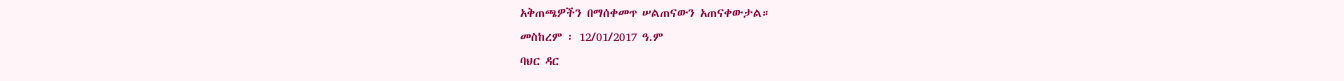አቅጠጫዎችን በማሰቀመጥ ሠልጠናውን አጠናቀውታል።
መስከረም ፡ 12/01/2017 ዓ.ም
ባህር ዳር